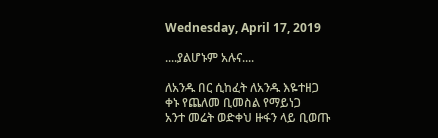Wednesday, April 17, 2019

....ያልሆኑም አሉና....

ለአንዱ በር ሲከፈት ለአንዱ እዬተዘጋ
ቀኑ የጨለመ ቢመስል የማይነጋ
አንተ መሬት ወድቀህ ዙፋን ላይ ቢወጡ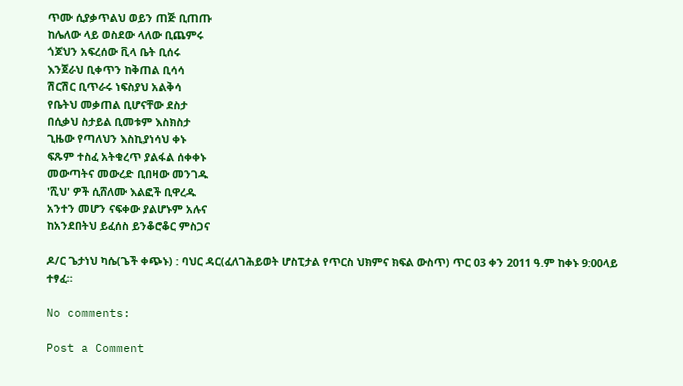ጥሙ ሲያቃጥልህ ወይን ጠጅ ቢጠጡ
ከሌለው ላይ ወስደው ላለው ቢጨምሩ
ጎጆህን አፍረሰው ቪላ ቤት ቢሰሩ
እንጀራህ ቢቀጥን ከቅጠል ቢሳሳ
ሽርሽር ቢጥራሩ ነፍስያህ አልቅሳ
የቤትህ መቃጠል ቢሆናቸው ደስታ
በሲቃህ ስታይል ቢመቱም እስክስታ
ጊዜው የጣለህን እስኪያነሳህ ቀኑ
ፍጹም ተስፈ አትቁረጥ ያልፋል ሰቀቀኑ
መውጣትና መውረድ ቢበዛው መንገዱ
'ሺህ' ዎች ሲሸለሙ እልፎች ቢዋረዱ
አንተን መሆን ናፍቀው ያልሆኑም አሉና
ከአንደበትህ ይፈሰስ ይንቆሮቆር ምስጋና

ዶ/ር ጌታነህ ካሴ(ጌች ቀጭኑ) : ባህር ዳር(ፈለገሕይወት ሆስፒታል የጥርስ ህክምና ክፍል ውስጥ) ጥር 03 ቀን 2011 ዓ.ም ከቀኑ 9:00ላይ ተፃፈ።

No comments:

Post a Comment